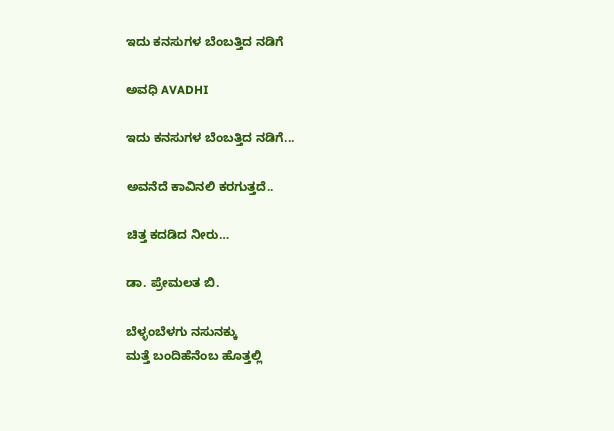ಇದು ಕನಸುಗಳ ಬೆಂಬತ್ತಿದ ನಡಿಗೆ‍

ಅವಧಿ AVADHI

ಇದು ಕನಸುಗಳ ಬೆಂಬತ್ತಿದ ನಡಿಗೆ...

ಅವನೆದೆ ಕಾವಿನಲಿ ಕರಗುತ್ತದೆ..

ಚಿತ್ತ ಕದಡಿದ ನೀರು…

ಡಾ. ಪ್ರೇಮಲತ ಬಿ.

ಬೆಳ್ಳಂಬೆಳಗು ನಸುನಕ್ಕು
ಮತ್ತೆ ಬಂದಿಹೆನೆಂಬ ಹೊತ್ತಲ್ಲಿ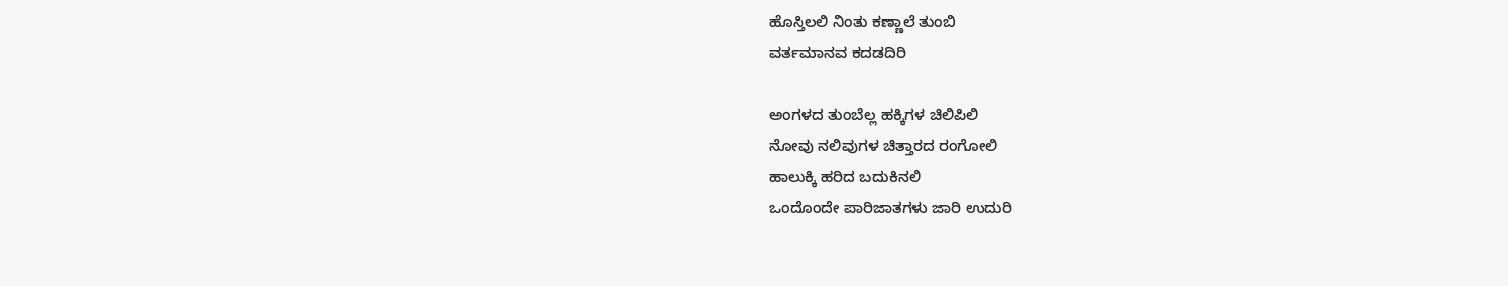ಹೊಸ್ತಿಲಲಿ ನಿಂತು ಕಣ್ಣಾಲೆ ತುಂಬಿ
ವರ್ತಮಾನವ ಕದಡದಿರಿ

ಅಂಗಳದ ತುಂಬೆಲ್ಲ ಹಕ್ಕಿಗಳ ಚಿಲಿಪಿಲಿ
ನೋವು ನಲಿವುಗಳ ಚಿತ್ತಾರದ ರಂಗೋಲಿ
ಹಾಲುಕ್ಕಿ ಹರಿದ ಬದುಕಿನಲಿ
ಒಂದೊಂದೇ ಪಾರಿಜಾತಗಳು ಜಾರಿ ಉದುರಿ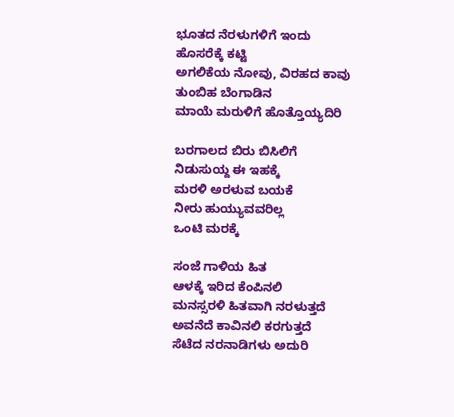ಭೂತದ ನೆರಳುಗಳಿಗೆ ಇಂದು
ಹೊಸರೆಕ್ಕೆ ಕಟ್ಟಿ
ಅಗಲಿಕೆಯ ನೋವು, ವಿರಹದ ಕಾವು
ತುಂಬಿಹ ಬೆಂಗಾಡಿನ
ಮಾಯೆ ಮರುಳಿಗೆ ಹೊತ್ತೊಯ್ಯದಿರಿ

ಬರಗಾಲದ ಬಿರು ಬಿಸಿಲಿಗೆ
ನಿಡುಸುಯ್ದ ಈ ಇಹಕ್ಕೆ
ಮರಳಿ ಅರಳುವ ಬಯಕೆ
ನೀರು ಹುಯ್ಯುವವರಿಲ್ಲ
ಒಂಟಿ ಮರಕ್ಕೆ

ಸಂಜೆ ಗಾಳಿಯ ಹಿತ
ಆಳಕ್ಕೆ ಇರಿದ ಕೆಂಪಿನಲಿ
ಮನಸ್ಸರಳಿ ಹಿತವಾಗಿ ನರಳುತ್ತದೆ
ಅವನೆದೆ ಕಾವಿನಲಿ ಕರಗುತ್ತದೆ
ಸೆಟೆದ ನರನಾಡಿಗಳು ಅದುರಿ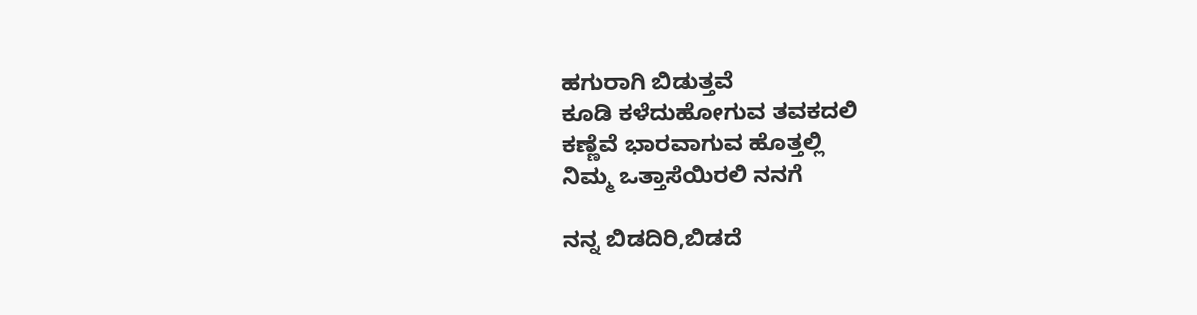ಹಗುರಾಗಿ ಬಿಡುತ್ತವೆ
ಕೂಡಿ ಕಳೆದುಹೋಗುವ ತವಕದಲಿ
ಕಣ್ಣೆವೆ ಭಾರವಾಗುವ ಹೊತ್ತಲ್ಲಿ
ನಿಮ್ಮ ಒತ್ತಾಸೆಯಿರಲಿ ನನಗೆ

ನನ್ನ ಬಿಡದಿರಿ,ಬಿಡದೆ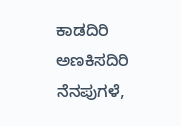ಕಾಡದಿರಿ
ಅಣಕಿಸದಿರಿ ನೆನಪುಗಳೆ,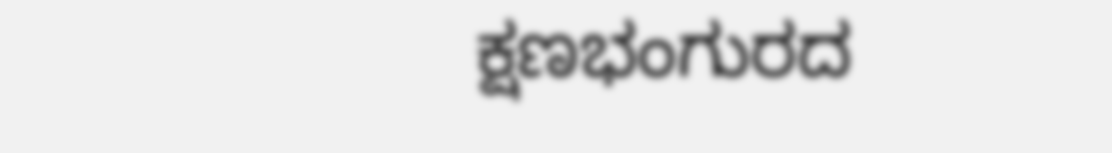ಕ್ಷಣಭಂಗುರದ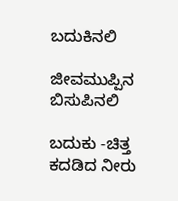ಬದುಕಿನಲಿ

ಜೀವಮುಪ್ಪಿನ ಬಿಸುಪಿನಲಿ

ಬದುಕು -ಚಿತ್ತ ಕದಡಿದ ನೀರು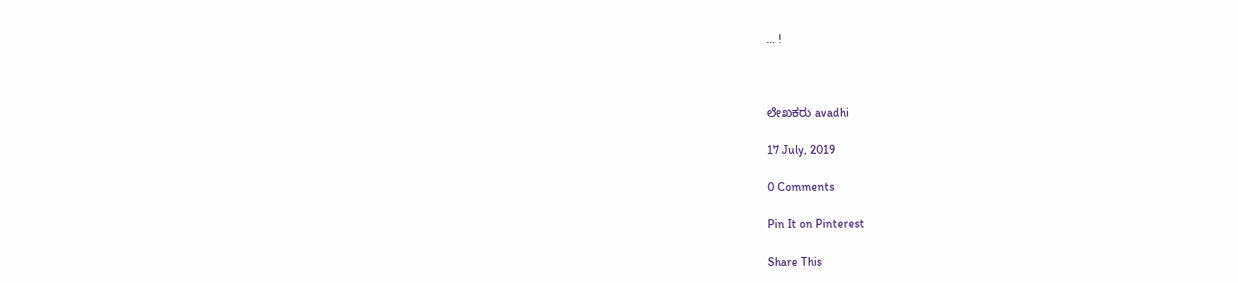… !



ಲೇಖಕರು avadhi

17 July, 2019

0 Comments

Pin It on Pinterest

Share This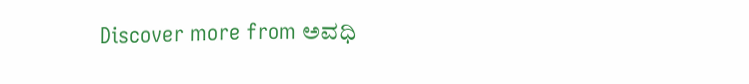Discover more from ಅವಧಿ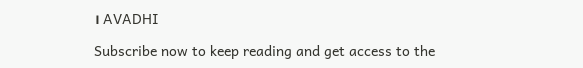। AVADHI

Subscribe now to keep reading and get access to the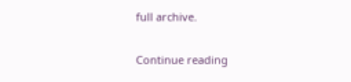full archive.

Continue reading